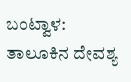ಬಂಟ್ವಾಳ: ತಾಲೂಕಿನ ದೇವಶ್ಯ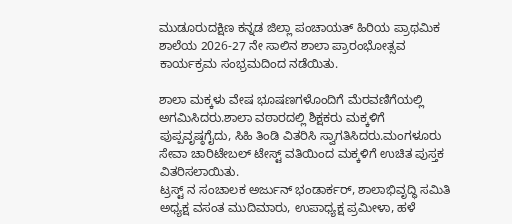ಮುಡೂರುದಕ್ಷಿಣ ಕನ್ನಡ ಜಿಲ್ಲಾ ಪಂಚಾಯತ್ ಹಿರಿಯ ಪ್ರಾಥಮಿಕ ಶಾಲೆಯ 2026-27 ನೇ ಸಾಲಿನ ಶಾಲಾ ಪ್ರಾರಂಭೋತ್ಸವ ಕಾರ್ಯಕ್ರಮ ಸಂಭ್ರಮದಿಂದ ನಡೆಯಿತು.

ಶಾಲಾ ಮಕ್ಕಳು ವೇಷ ಭೂಷಣಗಳೊಂದಿಗೆ ಮೆರವಣಿಗೆಯಲ್ಲಿ ಅಗಮಿಸಿದರು.ಶಾಲಾ ವಠಾರದಲ್ಲಿ ಶಿಕ್ಷಕರು ಮಕ್ಕಳಿಗೆ ಪುಪ್ಪವೃಷ್ಠಗೈದು, ಸಿಹಿ ತಿಂಡಿ ವಿತರಿಸಿ ಸ್ವಾಗತಿಸಿದರು.ಮಂಗಳೂರು ಸೇವಾ ಚಾರಿಟೇಬಲ್ ಟೇಸ್ಟ್ ವತಿಯಿಂದ ಮಕ್ಕಳಿಗೆ ಉಚಿತ ಪುಸ್ತಕ ವಿತರಿಸಲಾಯಿತು.
ಟ್ರಸ್ಟ್ ನ ಸಂಚಾಲಕ ಅರ್ಜುನ್ ಭಂಡಾರ್ಕರ್, ಶಾಲಾಭಿವೃದ್ಧಿ ಸಮಿತಿ ಅಧ್ಯಕ್ಷ ವಸಂತ ಮುದಿಮಾರು, ಉಪಾಧ್ಯಕ್ಷ ಪ್ರಮೀಳಾ, ಹಳೆ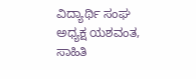ವಿದ್ಯಾರ್ಥಿ ಸಂಘ ಅಧ್ಯಕ್ಷ ಯಶವಂತ, ಸಾಹಿತಿ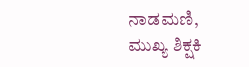ನಾಡಮಣಿ, ಮುಖ್ಯ ಶಿಕ್ಷಕಿ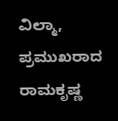ವಿಲ್ಮಾ, ಪ್ರಮುಖರಾದ ರಾಮಕೃಷ್ಣ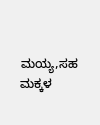ಮಯ್ಯ,ಸಹ ಮಕ್ಕಳ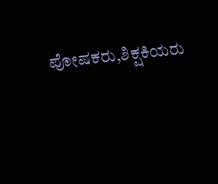ಪೋಷಕರು,ಶಿಕ್ಷಕಿಯರು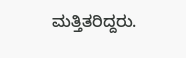ಮತ್ತಿತರಿದ್ದರು.